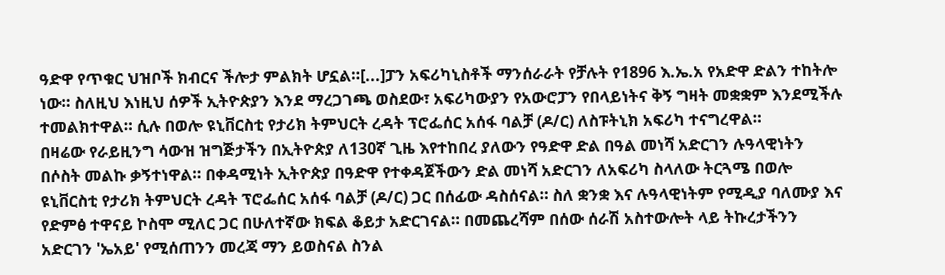ዓድዋ የጥቁር ህዝቦች ክብርና ችሎታ ምልክት ሆኗል።[...]ፓን አፍሪካኒስቶች ማንሰራራት የቻሉት የ1896 እ.ኤ.አ የአድዋ ድልን ተከትሎ ነው። ስለዚህ እነዚህ ሰዎች ኢትዮጵያን እንደ ማረጋገጫ ወስደው፣ አፍሪካውያን የአውሮፓን የበላይነትና ቅኝ ግዛት መቋቋም እንደሚችሉ ተመልክተዋል። ሲሉ በወሎ ዩኒቨርስቲ የታሪክ ትምህርት ረዳት ፕሮፌሰር አሰፋ ባልቻ (ዶ/ር) ለስፑትኒክ አፍሪካ ተናግረዋል።
በዛሬው የራይዚንግ ሳውዝ ዝግጅታችን በኢትዮጵያ ለ130ኛ ጊዜ እየተከበረ ያለውን የዓድዋ ድል በዓል መነሻ አድርገን ሉዓላዊነትን በሶስት መልኩ ቃኝተነዋል። በቀዳሚነት ኢትዮጵያ በዓድዋ የተቀዳጀችውን ድል መነሻ አድርገን ለአፍሪካ ስላለው ትርጓሜ በወሎ ዩኒቨርስቲ የታሪክ ትምህርት ረዳት ፕሮፌሰር አሰፋ ባልቻ (ዶ/ር) ጋር በሰፊው ዳስሰናል። ስለ ቋንቋ እና ሉዓላዊነትም የሚዲያ ባለሙያ እና የድምፅ ተዋናይ ኮስሞ ሚለር ጋር በሁለተኛው ክፍል ቆይታ አድርገናል። በመጨረሻም በሰው ሰራሽ አስተውሎት ላይ ትኩረታችንን አድርገን 'ኤአይ' የሚሰጠንን መረጃ ማን ይወስናል ስንል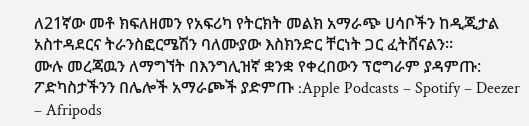ለ21ኛው መቶ ክፍለዘመን የአፍሪካ የትርክት መልክ አማራጭ ሀሳቦችን ከዲጂታል አስተዳደርና ትራንስፎርሜሽን ባለሙያው እስክንድር ቸርነት ጋር ፈትሸናልን።
ሙሉ መረጃዉን ለማግኘት በእንግሊዝኛ ቋንቋ የቀረበውን ፕሮግራም ያዳምጡ:
ፖድካስታችንን በሌሎች አማራጮች ያድምጡ :Apple Podcasts – Spotify – Deezer – Afripods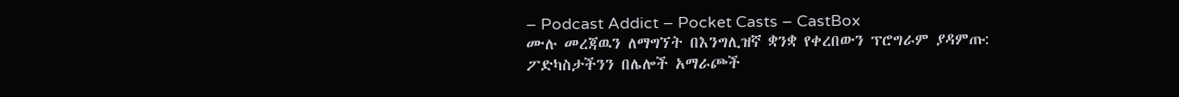– Podcast Addict – Pocket Casts – CastBox
ሙሉ መረጃዉን ለማግኘት በእንግሊዝኛ ቋንቋ የቀረበውን ፕሮግራም ያዳምጡ:
ፖድካስታችንን በሌሎች አማራጮች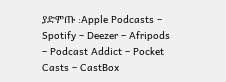ያድምጡ :Apple Podcasts – Spotify – Deezer – Afripods – Podcast Addict – Pocket Casts – CastBox